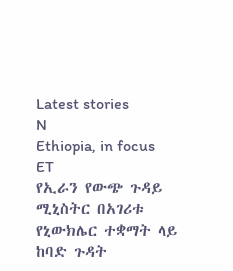Latest stories
N
Ethiopia, in focus
ET
የኢራን የውጭ ጉዳይ ሚኒስትር በአገሪቱ የኒውክሌር ተቋማት ላይ ከባድ ጉዳት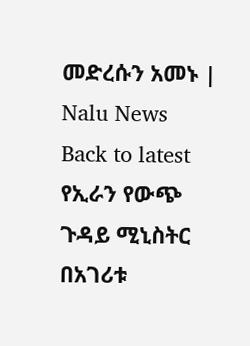መድረሱን አመኑ | Nalu News
Back to latest
የኢራን የውጭ ጉዳይ ሚኒስትር በአገሪቱ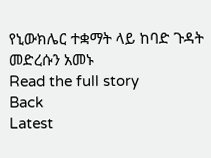የኒውክሌር ተቋማት ላይ ከባድ ጉዳት መድረሱን አመኑ
Read the full story
Back
Latest